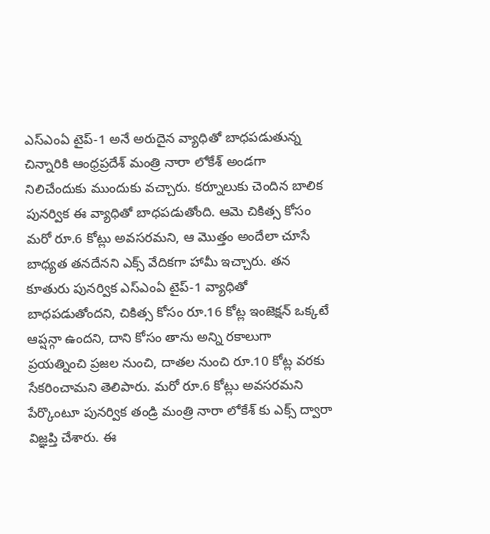ఎస్ఎంఏ టైప్-1 అనే అరుదైన వ్యాధితో బాధపడుతున్న చిన్నారికి ఆంధ్రప్రదేశ్ మంత్రి నారా లోకేశ్ అండగా నిలిచేందుకు ముందుకు వచ్చారు. కర్నూలుకు చెందిన బాలిక పునర్విక ఈ వ్యాధితో బాధపడుతోంది. ఆమె చికిత్స కోసం మరో రూ.6 కోట్లు అవసరమని, ఆ మొత్తం అందేలా చూసే బాధ్యత తనదేనని ఎక్స్ వేదికగా హామీ ఇచ్చారు. తన కూతురు పునర్విక ఎస్ఎంఏ టైప్-1 వ్యాధితో బాధపడుతోందని, చికిత్స కోసం రూ.16 కోట్ల ఇంజెక్షన్ ఒక్కటే ఆప్షన్గా ఉందని, దాని కోసం తాను అన్ని రకాలుగా ప్రయత్నించి ప్రజల నుంచి, దాతల నుంచి రూ.10 కోట్ల వరకు సేకరించామని తెలిపారు. మరో రూ.6 కోట్లు అవసరమని పేర్కొంటూ పునర్విక తండ్రి మంత్రి నారా లోకేశ్ కు ఎక్స్ ద్వారా విజ్ఞప్తి చేశారు. ఈ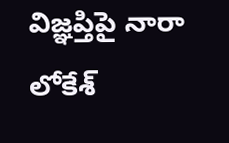విజ్ఞప్తిపై నారా లోకేశ్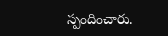స్పందించారు.